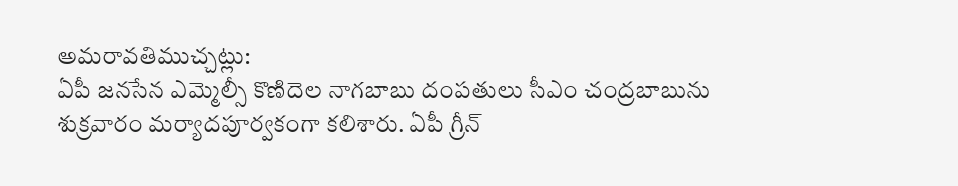అమరావతిముచ్చట్లు:
ఏపీ జనసేన ఎమ్మెల్సీ కొణిదెల నాగబాబు దంపతులు సీఎం చంద్రబాబును శుక్రవారం మర్యాదపూర్వకంగా కలిశారు. ఏపీ గ్రీన్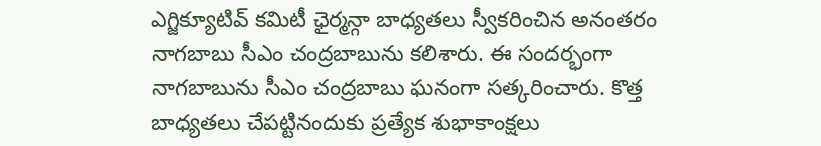ఎగ్జిక్యూటివ్ కమిటీ ఛైర్మన్గా బాధ్యతలు స్వీకరించిన అనంతరం నాగబాబు సీఎం చంద్రబాబును కలిశారు. ఈ సందర్భంగా నాగబాబును సీఎం చంద్రబాబు ఘనంగా సత్కరించారు. కొత్త బాధ్యతలు చేపట్టినందుకు ప్రత్యేక శుభాకాంక్షలు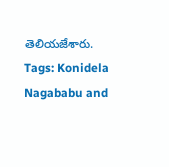తెలియజేశారు.
Tags: Konidela Nagababu and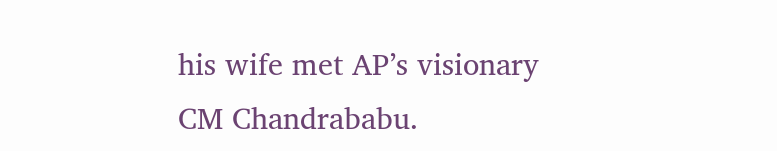his wife met AP’s visionary CM Chandrababu.